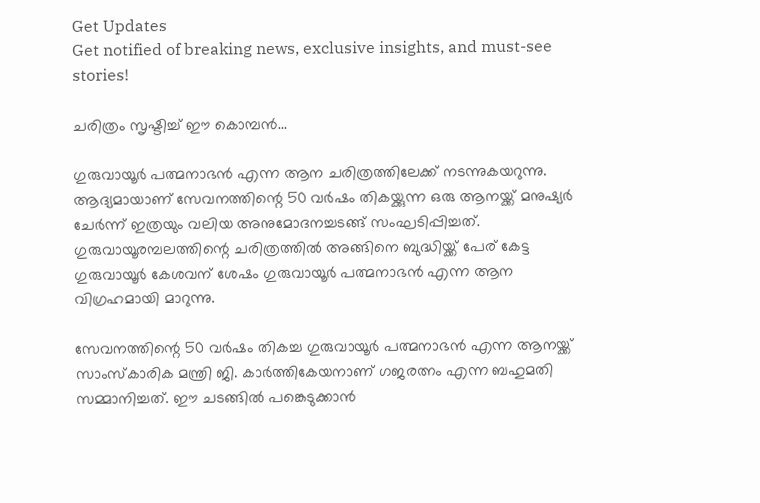Get Updates
Get notified of breaking news, exclusive insights, and must-see stories!

ചരിത്രം സൃഷ്ടിച്ച് ഈ കൊമ്പന്‍...

ഗുരുവായൂര്‍ പത്മനാഭന്‍ എന്ന ആന ചരിത്രത്തിലേക്ക് നടന്നുകയറുന്നു. ആദ്യമായാണ് സേവനത്തിന്റെ 50 വര്‍ഷം തികയ്ക്കുന്ന ഒരു ആനയ്ക്ക് മനുഷ്യര്‍ ചേര്‍ന്ന് ഇത്രയും വലിയ അനുമോദനച്ചടങ്ങ് സംഘടിപ്പിച്ചത്. ഗുരുവായൂരമ്പലത്തിന്റെ ചരിത്രത്തില്‍ അങ്ങിനെ ബുദ്ധിയ്ക്ക് പേര് കേട്ട ഗുരുവായൂര്‍ കേശവന് ശേഷം ഗുരുവായൂര്‍ പത്മനാഭന്‍ എന്ന ആന വിഗ്രഹമായി മാറുന്നു.

സേവനത്തിന്റെ 50 വര്‍ഷം തികച്ച ഗുരുവായൂര്‍ പത്മനാഭന്‍ എന്ന ആനയ്ക്ക് സാംസ്കാരിക മന്ത്രി ജി. കാര്‍ത്തികേയനാണ് ഗജരത്നം എന്ന ബഹുമതി സമ്മാനിച്ചത്. ഈ ചടങ്ങില്‍ പങ്കെടുക്കാന്‍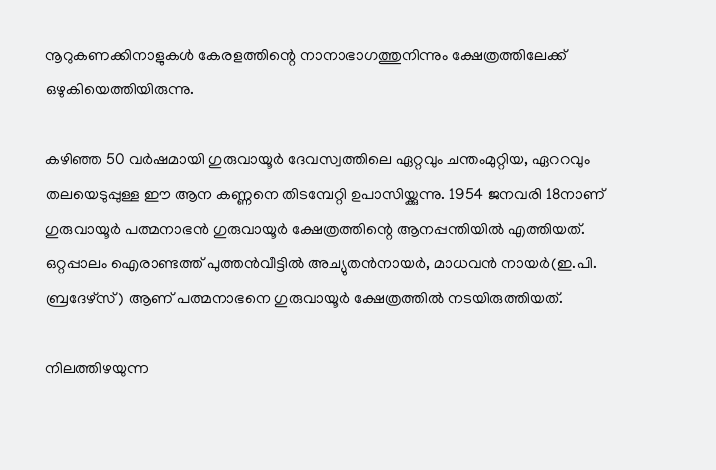നൂറുകണക്കിനാളുകള്‍ കേരളത്തിന്റെ നാനാഭാഗത്തുനിന്നും ക്ഷേത്രത്തിലേക്ക് ഒഴുകിയെത്തിയിരുന്നു.

കഴിഞ്ഞ 50 വര്‍ഷമായി ഗുരുവായൂര്‍ ദേവസ്വത്തിലെ ഏറ്റവും ചന്തംമുറ്റിയ, ഏററവും തലയെടുപ്പുള്ള ഈ ആന കണ്ണനെ തിടമ്പേറ്റി ഉപാസിയ്ക്കുന്നു. 1954 ജനവരി 18നാണ് ഗുരുവായൂര്‍ പത്മനാഭന്‍ ഗുരുവായൂര്‍ ക്ഷേത്രത്തിന്റെ ആനപ്പന്തിയില്‍ എത്തിയത്. ഒറ്റപ്പാലം ഐരാണ്ടത്ത് പുത്തന്‍വീട്ടില്‍ അച്യുതന്‍നായര്‍, മാധവന്‍ നായര്‍(ഇ.പി. ബ്രദേഴ്സ്) ആണ് പത്മനാഭനെ ഗുരുവായൂര്‍ ക്ഷേത്രത്തില്‍ നടയിരുത്തിയത്.

നിലത്തിഴയുന്ന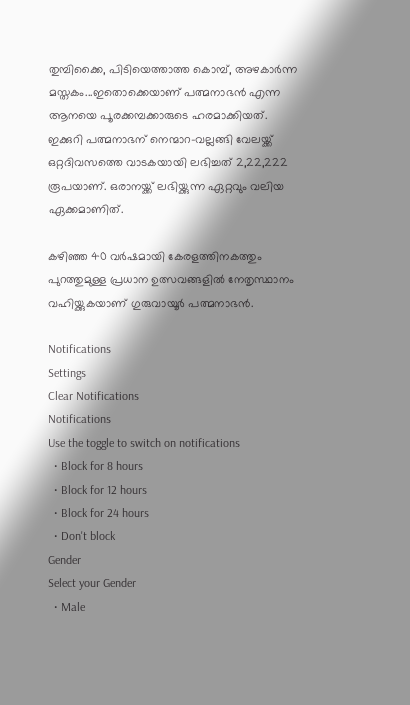തുമ്പിക്കൈ, പിടിയെത്താത്ത കൊമ്പ്, അഴകാര്‍ന്ന മസ്തകം...ഇതൊക്കെയാണ് പത്മനാഭന്‍ എന്ന ആനയെ പൂരക്കമ്പക്കാരുടെ ഹരമാക്കിയത്. ഇക്കുറി പത്മനാഭന് നെന്മാറ-വല്ലങ്ങി വേലയ്ക്ക് ഒറ്റദിവസത്തെ വാടകയായി ലഭിച്ചത് 2,22,222 രൂപയാണ്. ഒരാനയ്ക്ക് ലഭിയ്ക്കുന്ന ഏറ്റവും വലിയ ഏക്കമാണിത്.

കഴിഞ്ഞ 40 വര്‍ഷമായി കേരളത്തിനകത്തും പുറത്തുമുള്ള പ്രധാന ഉത്സവങ്ങളില്‍ നേതൃസ്ഥാനം വഹിയ്ക്കുകയാണ് ഗുരുവായൂര്‍ പത്മനാഭന്‍.

Notifications
Settings
Clear Notifications
Notifications
Use the toggle to switch on notifications
  • Block for 8 hours
  • Block for 12 hours
  • Block for 24 hours
  • Don't block
Gender
Select your Gender
  • Male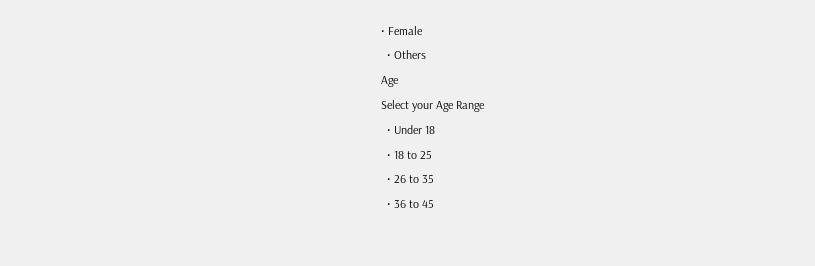• Female
  • Others
Age
Select your Age Range
  • Under 18
  • 18 to 25
  • 26 to 35
  • 36 to 45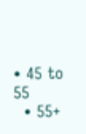• 45 to 55
  • 55+